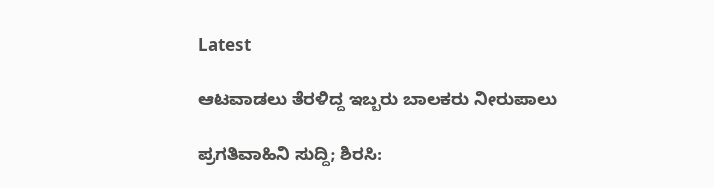Latest

ಆಟವಾಡಲು ತೆರಳಿದ್ದ ಇಬ್ಬರು ಬಾಲಕರು ನೀರುಪಾಲು

ಪ್ರಗತಿವಾಹಿನಿ ಸುದ್ದಿ; ಶಿರಸಿ: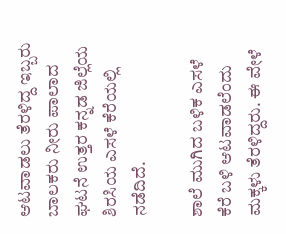ಆಟವಾಡಲು ತೆರಳಿದ್ದ ಇಬ್ಬರು ಬಾಲಕರು ನೀರು ಪಾಲಾದ ಘಟನೆ ಉತ್ತರ ಕನ್ನಡ ಜಿಲ್ಲೆಯ ಶಿರಸಿಯ ಎಸಳೆ ಕೆರೆಯಲ್ಲಿ ನಡೆದಿದೆ.

ಶಾಲೆ ಮುಗಿದ ಬಳಿಕ ಎಸಳೆ ಕೆರೆ ಬಳಿ ಆಟವಾಡಲೆಂದು ಮಕ್ಕಳು ತೆರಳಿದ್ದರು. ಈ ವೇಳೆ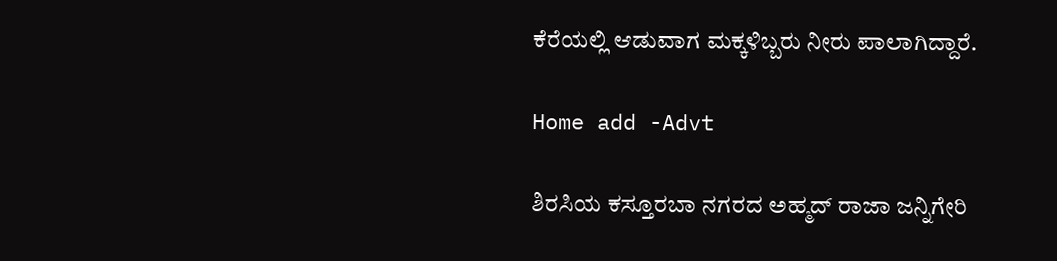ಕೆರೆಯಲ್ಲಿ ಆಡುವಾಗ ಮಕ್ಕಳಿಬ್ಬರು ನೀರು ಪಾಲಾಗಿದ್ದಾರೆ.

Home add -Advt

ಶಿರಸಿಯ ಕಸ್ತೂರಬಾ ನಗರದ ಅಹ್ಮದ್ ರಾಜಾ ಜನ್ನಿಗೇರಿ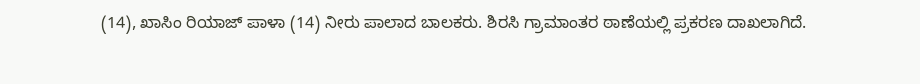(14), ಖಾಸಿಂ ರಿಯಾಜ್ ಪಾಳಾ (14) ನೀರು ಪಾಲಾದ ಬಾಲಕರು. ಶಿರಸಿ ಗ್ರಾಮಾಂತರ ಠಾಣೆಯಲ್ಲಿ ಪ್ರಕರಣ ದಾಖಲಾಗಿದೆ.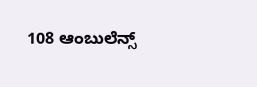108 ಆಂಬುಲೆನ್ಸ್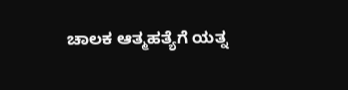ಚಾಲಕ ಆತ್ಮಹತ್ಯೆಗೆ ಯತ್ನ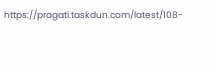https://pragati.taskdun.com/latest/108-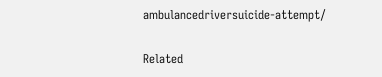ambulancedriversuicide-attempt/

Related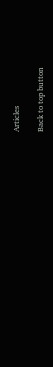Articles

Back to top button